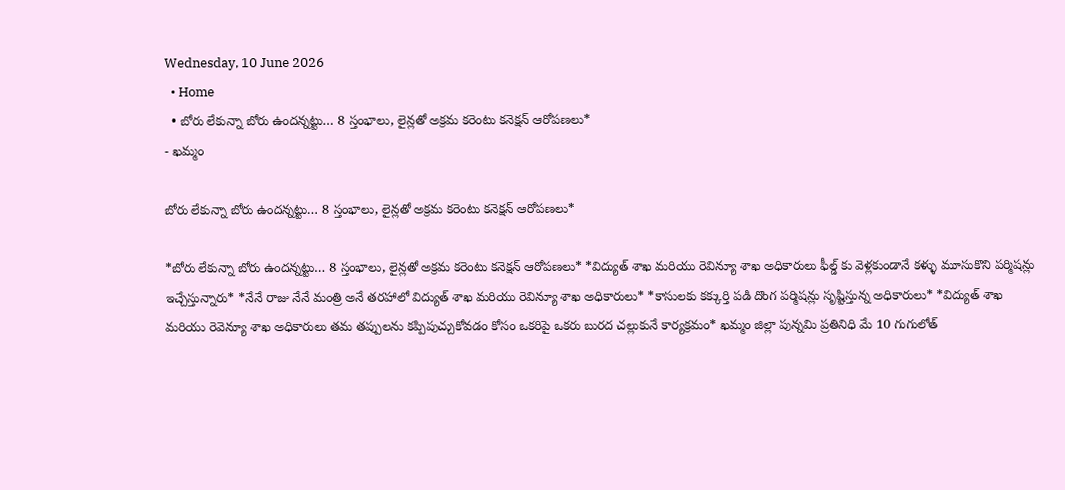Wednesday, 10 June 2026
  • Home
  • బోరు లేకున్నా బోరు ఉందన్నట్టు… 8 స్తంభాలు, లైన్లతో అక్రమ కరెంటు కనెక్షన్ ఆరోపణలు*
- ఖమ్మం

బోరు లేకున్నా బోరు ఉందన్నట్టు… 8 స్తంభాలు, లైన్లతో అక్రమ కరెంటు కనెక్షన్ ఆరోపణలు*

*బోరు లేకున్నా బోరు ఉందన్నట్టు… 8 స్తంభాలు, లైన్లతో అక్రమ కరెంటు కనెక్షన్ ఆరోపణలు* *విద్యుత్ శాఖ మరియు రెవిన్యూ శాఖ అధికారులు ఫీల్డ్ కు వెళ్లకుండానే కళ్ళు మూసుకొని పర్మిషన్లు ఇచ్చేస్తున్నారు* *నేనే రాజు నేనే మంత్రి అనే తరహాలో విద్యుత్ శాఖ మరియు రెవిన్యూ శాఖ అధికారులు* *కాసులకు కక్కుర్తి పడి దొంగ పర్మిషన్లు సృష్టిస్తున్న అధికారులు* *విద్యుత్ శాఖ మరియు రెవెన్యూ శాఖ అధికారులు తమ తప్పులను కప్పిపుచ్చుకోవడం కోసం ఒకరిపై ఒకరు బురద చల్లుకునే కార్యక్రమం* ఖమ్మం జిల్లా పున్నమి ప్రతినిధి మే 10 గుగులోత్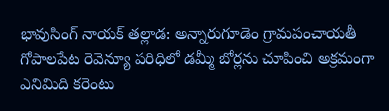భావుసింగ్ నాయక్ తల్లాడ: అన్నారుగూడెం గ్రామపంచాయతీ గోపాలపేట రెవెన్యూ పరిధిలో డమ్మీ బోర్లను చూపించి అక్రమంగా ఎనిమిది కరెంటు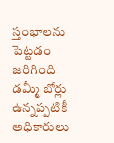స్తంభాలను పెట్టడం జరిగింది డమ్మీ బోర్లు ఉన్నప్పటికీ అధికారులు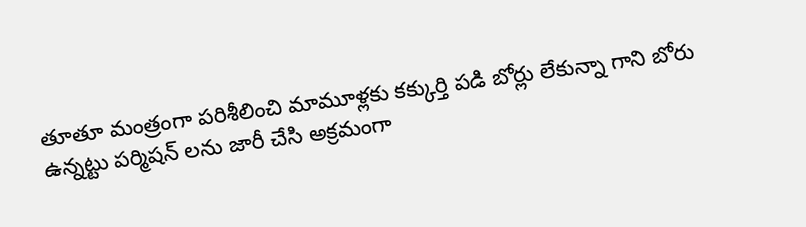తూతూ మంత్రంగా పరిశీలించి మామూళ్లకు కక్కుర్తి పడి బోర్లు లేకున్నా గాని బోరు ఉన్నట్టు పర్మిషన్ లను జారీ చేసి అక్రమంగా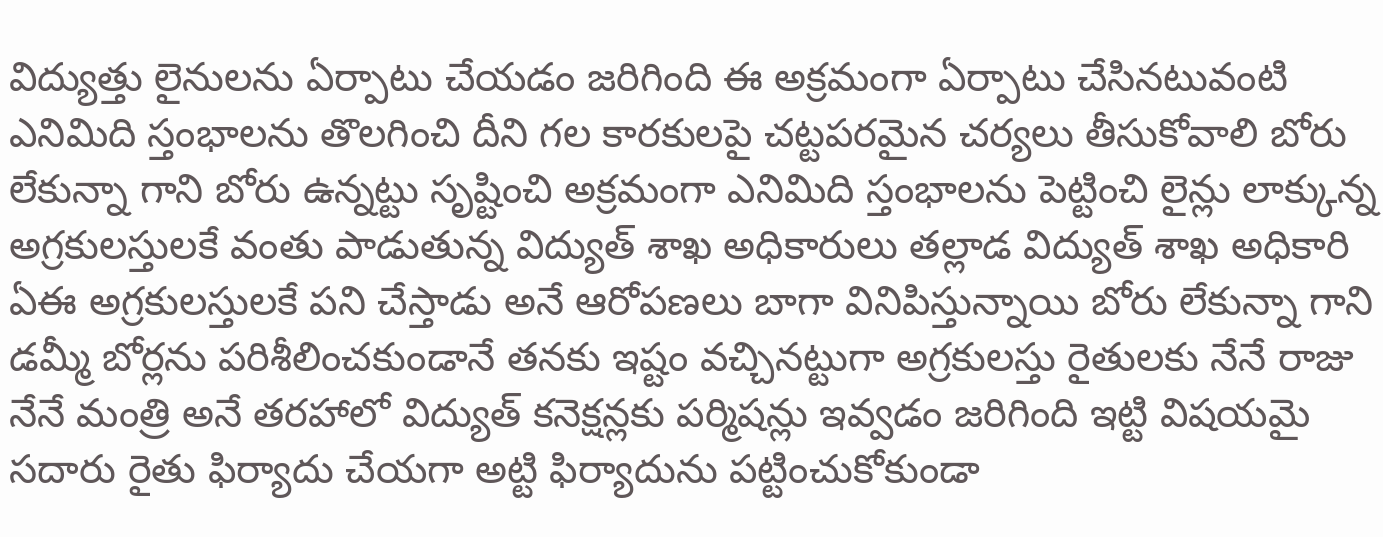విద్యుత్తు లైనులను ఏర్పాటు చేయడం జరిగింది ఈ అక్రమంగా ఏర్పాటు చేసినటువంటి ఎనిమిది స్తంభాలను తొలగించి దీని గల కారకులపై చట్టపరమైన చర్యలు తీసుకోవాలి బోరు లేకున్నా గాని బోరు ఉన్నట్టు సృష్టించి అక్రమంగా ఎనిమిది స్తంభాలను పెట్టించి లైన్లు లాక్కున్న అగ్రకులస్తులకే వంతు పాడుతున్న విద్యుత్ శాఖ అధికారులు తల్లాడ విద్యుత్ శాఖ అధికారి ఏఈ అగ్రకులస్తులకే పని చేస్తాడు అనే ఆరోపణలు బాగా వినిపిస్తున్నాయి బోరు లేకున్నా గాని డమ్మీ బోర్లను పరిశీలించకుండానే తనకు ఇష్టం వచ్చినట్టుగా అగ్రకులస్తు రైతులకు నేనే రాజు నేనే మంత్రి అనే తరహాలో విద్యుత్ కనెక్షన్లకు పర్మిషన్లు ఇవ్వడం జరిగింది ఇట్టి విషయమై సదారు రైతు ఫిర్యాదు చేయగా అట్టి ఫిర్యాదును పట్టించుకోకుండా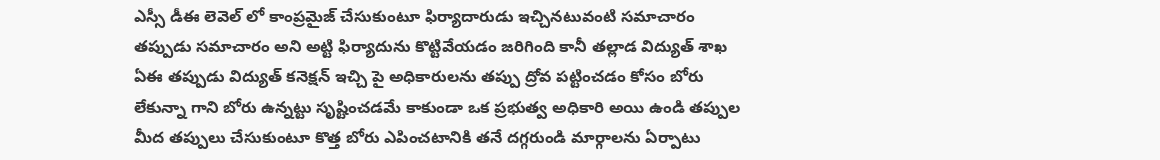ఎస్సీ డీఈ లెవెల్ లో కాంప్రమైజ్ చేసుకుంటూ ఫిర్యాదారుడు ఇచ్చినటువంటి సమాచారం తప్పుడు సమాచారం అని అట్టి ఫిర్యాదును కొట్టివేయడం జరిగింది కానీ తల్లాడ విద్యుత్ శాఖ ఏఈ తప్పుడు విద్యుత్ కనెక్షన్ ఇచ్చి పై అధికారులను తప్పు ద్రోవ పట్టించడం కోసం బోరు లేకున్నా గాని బోరు ఉన్నట్టు సృష్టించడమే కాకుండా ఒక ప్రభుత్వ అధికారి అయి ఉండి తప్పుల మీద తప్పులు చేసుకుంటూ కొత్త బోరు ఎపించటానికి తనే దగ్గరుండి మార్గాలను ఏర్పాటు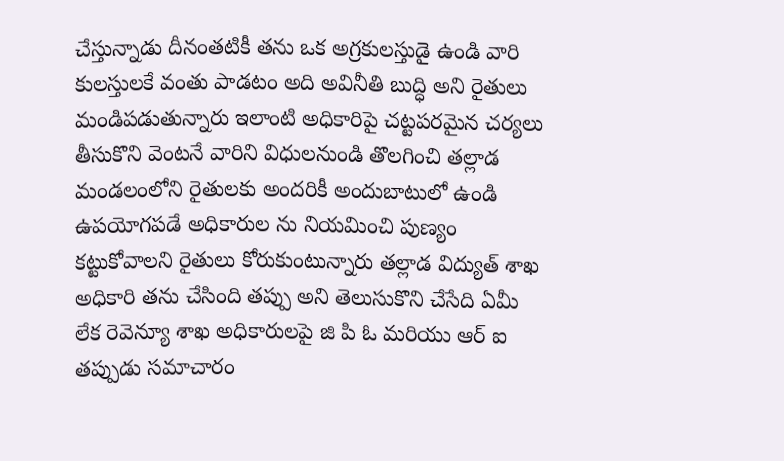చేస్తున్నాడు దీనంతటికీ తను ఒక అగ్రకులస్తుడై ఉండి వారి కులస్తులకే వంతు పాడటం అది అవినీతి బుద్ధి అని రైతులు మండిపడుతున్నారు ఇలాంటి అధికారిపై చట్టపరమైన చర్యలు తీసుకొని వెంటనే వారిని విధులనుండి తొలగించి తల్లాడ మండలంలోని రైతులకు అందరికీ అందుబాటులో ఉండి ఉపయోగపడే అధికారుల ను నియమించి పుణ్యం కట్టుకోవాలని రైతులు కోరుకుంటున్నారు తల్లాడ విద్యుత్ శాఖ అధికారి తను చేసింది తప్పు అని తెలుసుకొని చేసేది ఏమీ లేక రెవెన్యూ శాఖ అధికారులపై జి పి ఓ మరియు ఆర్ ఐ తప్పుడు సమాచారం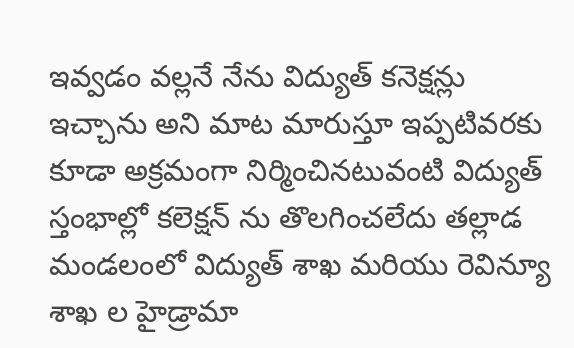ఇవ్వడం వల్లనే నేను విద్యుత్ కనెక్షన్లు ఇచ్చాను అని మాట మారుస్తూ ఇప్పటివరకు కూడా అక్రమంగా నిర్మించినటువంటి విద్యుత్ స్తంభాల్లో కలెక్షన్ ను తొలగించలేదు తల్లాడ మండలంలో విద్యుత్ శాఖ మరియు రెవిన్యూ శాఖ ల హైడ్రామా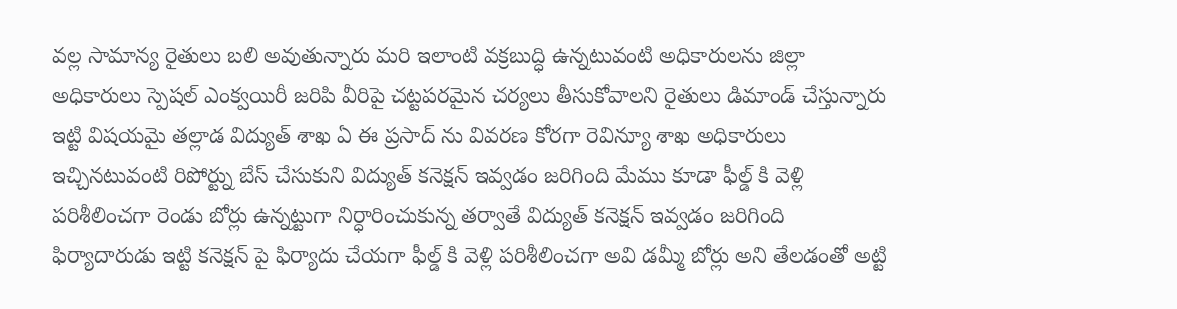వల్ల సామాన్య రైతులు బలి అవుతున్నారు మరి ఇలాంటి వక్రబుద్ధి ఉన్నటువంటి అధికారులను జిల్లా అధికారులు స్పెషల్ ఎంక్వయిరీ జరిపి వీరిపై చట్టపరమైన చర్యలు తీసుకోవాలని రైతులు డిమాండ్ చేస్తున్నారు ఇట్టి విషయమై తల్లాడ విద్యుత్ శాఖ ఏ ఈ ప్రసాద్ ను వివరణ కోరగా రెవిన్యూ శాఖ అధికారులు ఇచ్చినటువంటి రిపోర్ట్ను బేస్ చేసుకుని విద్యుత్ కనెక్షన్ ఇవ్వడం జరిగింది మేము కూడా ఫీల్డ్ కి వెళ్లి పరిశీలించగా రెండు బోర్లు ఉన్నట్టుగా నిర్ధారించుకున్న తర్వాతే విద్యుత్ కనెక్షన్ ఇవ్వడం జరిగింది ఫిర్యాదారుడు ఇట్టి కనెక్షన్ పై ఫిర్యాదు చేయగా ఫీల్డ్ కి వెళ్లి పరిశీలించగా అవి డమ్మీ బోర్లు అని తేలడంతో అట్టి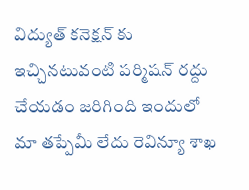విద్యుత్ కనెక్షన్ కు ఇచ్చినటువంటి పర్మిషన్ రద్దు చేయడం జరిగింది ఇందులో మా తప్పేమీ లేదు రెవిన్యూ శాఖ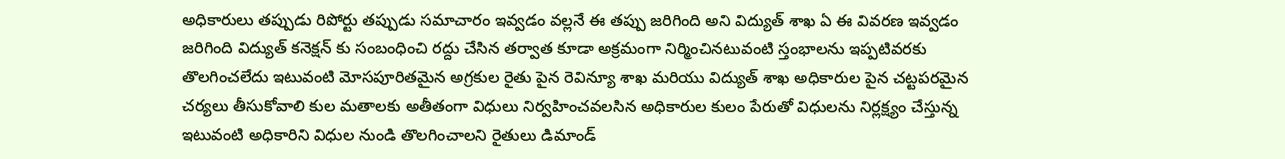అధికారులు తప్పుడు రిపోర్టు తప్పుడు సమాచారం ఇవ్వడం వల్లనే ఈ తప్పు జరిగింది అని విద్యుత్ శాఖ ఏ ఈ వివరణ ఇవ్వడం జరిగింది విద్యుత్ కనెక్షన్ కు సంబంధించి రద్దు చేసిన తర్వాత కూడా అక్రమంగా నిర్మించినటువంటి స్తంభాలను ఇప్పటివరకు తొలగించలేదు ఇటువంటి మోసపూరితమైన అగ్రకుల రైతు పైన రెవిన్యూ శాఖ మరియు విద్యుత్ శాఖ అధికారుల పైన చట్టపరమైన చర్యలు తీసుకోవాలి కుల మతాలకు అతీతంగా విధులు నిర్వహించవలసిన అధికారుల కులం పేరుతో విధులను నిర్లక్ష్యం చేస్తున్న ఇటువంటి అధికారిని విధుల నుండి తొలగించాలని రైతులు డిమాండ్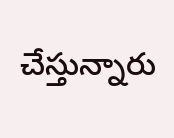చేస్తున్నారు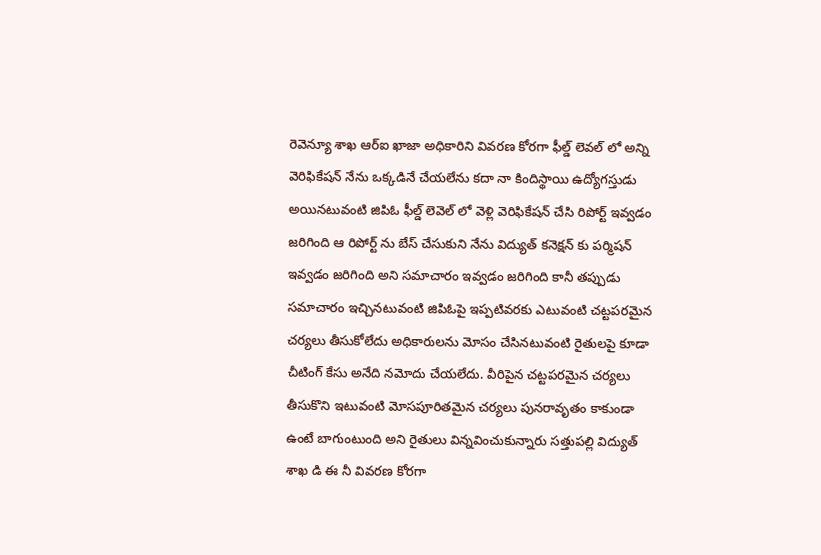రెవెన్యూ శాఖ ఆర్ఐ ఖాజా అధికారిని వివరణ కోరగా ఫీల్డ్ లెవల్ లో అన్ని వెరిఫికేషన్ నేను ఒక్కడినే చేయలేను కదా నా కిందిస్థాయి ఉద్యోగస్తుడు అయినటువంటి జిపిఓ ఫీల్డ్ లెవెల్ లో వెళ్లి వెరిఫికేషన్ చేసి రిపోర్ట్ ఇవ్వడం జరిగింది ఆ రిపోర్ట్ ను బేస్ చేసుకుని నేను విద్యుత్ కనెక్షన్ కు పర్మిషన్ ఇవ్వడం జరిగింది అని సమాచారం ఇవ్వడం జరిగింది కానీ తప్పుడు సమాచారం ఇచ్చినటువంటి జిపిఓపై ఇప్పటివరకు ఎటువంటి చట్టపరమైన చర్యలు తీసుకోలేదు అధికారులను మోసం చేసినటువంటి రైతులపై కూడా చీటింగ్ కేసు అనేది నమోదు చేయలేదు. వీరిపైన చట్టపరమైన చర్యలు తీసుకొని ఇటువంటి మోసపూరితమైన చర్యలు పునరావృతం కాకుండా ఉంటే బాగుంటుంది అని రైతులు విన్నవించుకున్నారు సత్తుపల్లి విద్యుత్ శాఖ డి ఈ నీ వివరణ కోరగా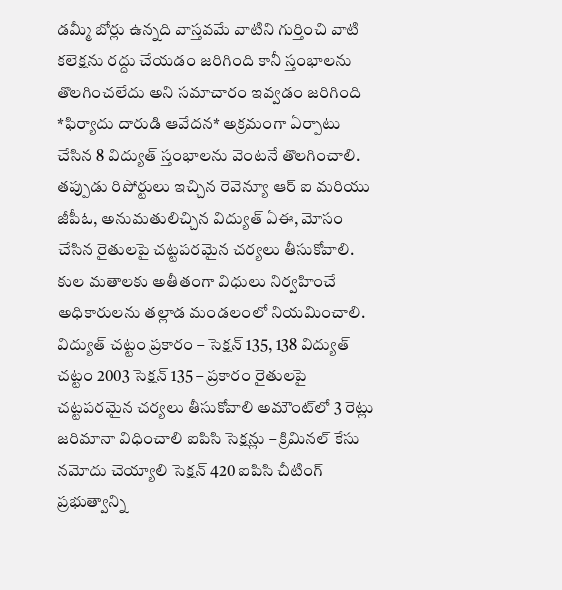డమ్మీ బోర్లు ఉన్నది వాస్తవమే వాటిని గుర్తించి వాటి కలెక్షను రద్దు చేయడం జరిగింది కానీ స్తంభాలను తొలగించలేదు అని సమాచారం ఇవ్వడం జరిగింది *ఫిర్యాదు దారుడి ఆవేదన* అక్రమంగా ఏర్పాటు చేసిన 8 విద్యుత్ స్తంభాలను వెంటనే తొలగించాలి. తప్పుడు రిపోర్టులు ఇచ్చిన రెవెన్యూ ఆర్ ఐ మరియు జీపీఓ, అనుమతులిచ్చిన విద్యుత్ ఏఈ, మోసం చేసిన రైతులపై చట్టపరమైన చర్యలు తీసుకోవాలి. కుల మతాలకు అతీతంగా విధులు నిర్వహించే అధికారులను తల్లాడ మండలంలో నియమించాలి. విద్యుత్ చట్టం ప్రకారం – సెక్షన్ 135, 138 విద్యుత్ చట్టం 2003 సెక్షన్ 135 – ప్రకారం రైతులపై చట్టపరమైన చర్యలు తీసుకోవాలి అమౌంట్‌లో 3 రెట్లు జరిమానా విధించాలి ఐపిసి సెక్షన్లు – క్రిమినల్ కేసు నమోదు చెయ్యాలి సెక్షన్ 420 ఐపిసి చీటింగ్ ప్రభుత్వాన్ని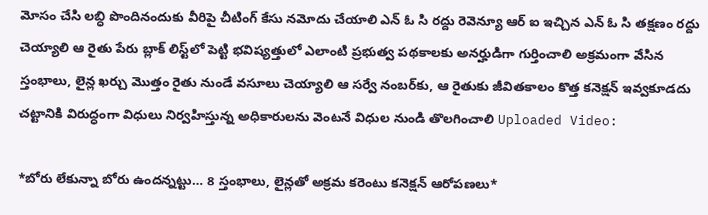మోసం చేసి లబ్ధి పొందినందుకు వీరిపై చీటింగ్ కేసు నమోదు చేయాలి ఎన్ ఓ సి రద్దు రెవెన్యూ ఆర్ ఐ ఇచ్చిన ఎన్ ఓ సి తక్షణం రద్దు చెయ్యాలి ఆ రైతు పేరు బ్లాక్ లిస్ట్‌లో పెట్టి భవిష్యత్తులో ఎలాంటి ప్రభుత్వ పథకాలకు అనర్హుడిగా గుర్తించాలి అక్రమంగా వేసిన స్తంభాలు, లైన్ల ఖర్చు మొత్తం రైతు నుండే వసూలు చెయ్యాలి ఆ సర్వే నంబర్‌కు, ఆ రైతుకు జీవితకాలం కొత్త కనెక్షన్ ఇవ్వకూడదు చట్టానికి విరుద్ధంగా విధులు నిర్వహిస్తున్న అధికారులను వెంటనే విధుల నుండి తొలగించాలి Uploaded Video:

*బోరు లేకున్నా బోరు ఉందన్నట్టు… 8 స్తంభాలు, లైన్లతో అక్రమ కరెంటు కనెక్షన్ ఆరోపణలు*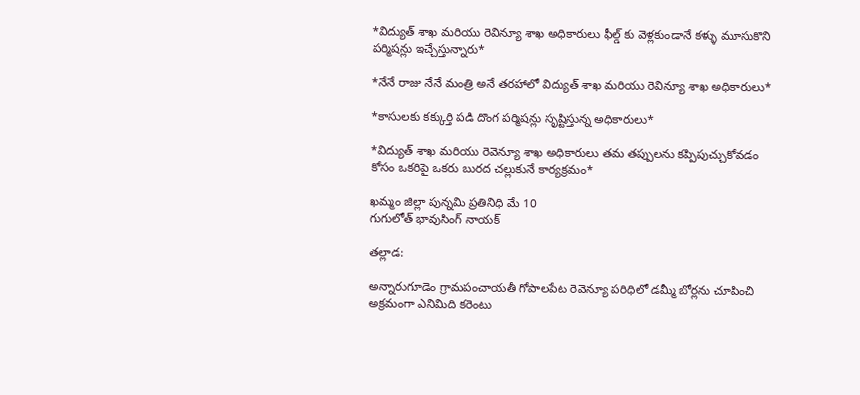*విద్యుత్ శాఖ మరియు రెవిన్యూ శాఖ అధికారులు ఫీల్డ్ కు వెళ్లకుండానే కళ్ళు మూసుకొని పర్మిషన్లు ఇచ్చేస్తున్నారు*

*నేనే రాజు నేనే మంత్రి అనే తరహాలో విద్యుత్ శాఖ మరియు రెవిన్యూ శాఖ అధికారులు*

*కాసులకు కక్కుర్తి పడి దొంగ పర్మిషన్లు సృష్టిస్తున్న అధికారులు*

*విద్యుత్ శాఖ మరియు రెవెన్యూ శాఖ అధికారులు తమ తప్పులను కప్పిపుచ్చుకోవడం కోసం ఒకరిపై ఒకరు బురద చల్లుకునే కార్యక్రమం*

ఖమ్మం జిల్లా పున్నమి ప్రతినిధి మే 10
గుగులోత్ భావుసింగ్ నాయక్

తల్లాడ:

అన్నారుగూడెం గ్రామపంచాయతీ గోపాలపేట రెవెన్యూ పరిధిలో డమ్మీ బోర్లను చూపించి అక్రమంగా ఎనిమిది కరెంటు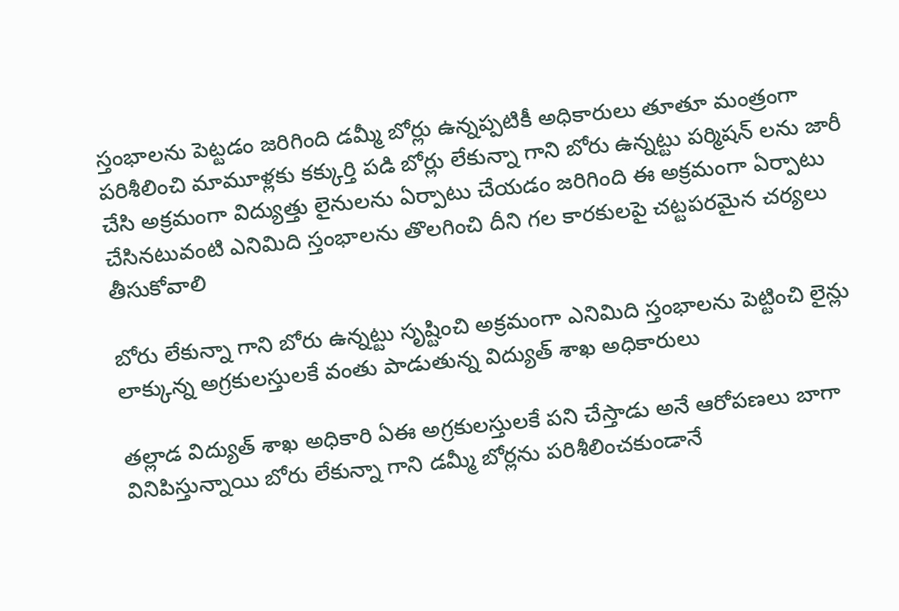స్తంభాలను పెట్టడం జరిగింది డమ్మీ బోర్లు ఉన్నప్పటికీ అధికారులు తూతూ మంత్రంగా పరిశీలించి మామూళ్లకు కక్కుర్తి పడి బోర్లు లేకున్నా గాని బోరు ఉన్నట్టు పర్మిషన్ లను జారీ చేసి అక్రమంగా విద్యుత్తు లైనులను ఏర్పాటు చేయడం జరిగింది ఈ అక్రమంగా ఏర్పాటు చేసినటువంటి ఎనిమిది స్తంభాలను తొలగించి దీని గల కారకులపై చట్టపరమైన చర్యలు తీసుకోవాలి

బోరు లేకున్నా గాని బోరు ఉన్నట్టు సృష్టించి అక్రమంగా ఎనిమిది స్తంభాలను పెట్టించి లైన్లు లాక్కున్న అగ్రకులస్తులకే వంతు పాడుతున్న విద్యుత్ శాఖ అధికారులు

తల్లాడ విద్యుత్ శాఖ అధికారి ఏఈ అగ్రకులస్తులకే పని చేస్తాడు అనే ఆరోపణలు బాగా వినిపిస్తున్నాయి బోరు లేకున్నా గాని డమ్మీ బోర్లను పరిశీలించకుండానే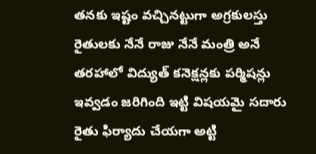తనకు ఇష్టం వచ్చినట్టుగా అగ్రకులస్తు రైతులకు నేనే రాజు నేనే మంత్రి అనే తరహాలో విద్యుత్ కనెక్షన్లకు పర్మిషన్లు ఇవ్వడం జరిగింది ఇట్టి విషయమై సదారు రైతు ఫిర్యాదు చేయగా అట్టి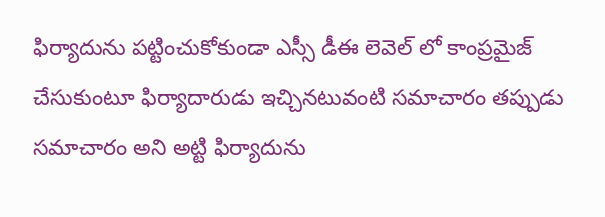ఫిర్యాదును పట్టించుకోకుండా ఎస్సీ డీఈ లెవెల్ లో కాంప్రమైజ్ చేసుకుంటూ ఫిర్యాదారుడు ఇచ్చినటువంటి సమాచారం తప్పుడు సమాచారం అని అట్టి ఫిర్యాదును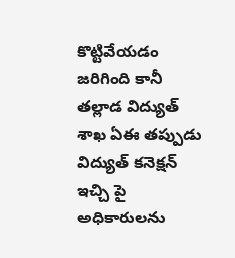కొట్టివేయడం జరిగింది కానీ తల్లాడ విద్యుత్ శాఖ ఏఈ తప్పుడు విద్యుత్ కనెక్షన్ ఇచ్చి పై అధికారులను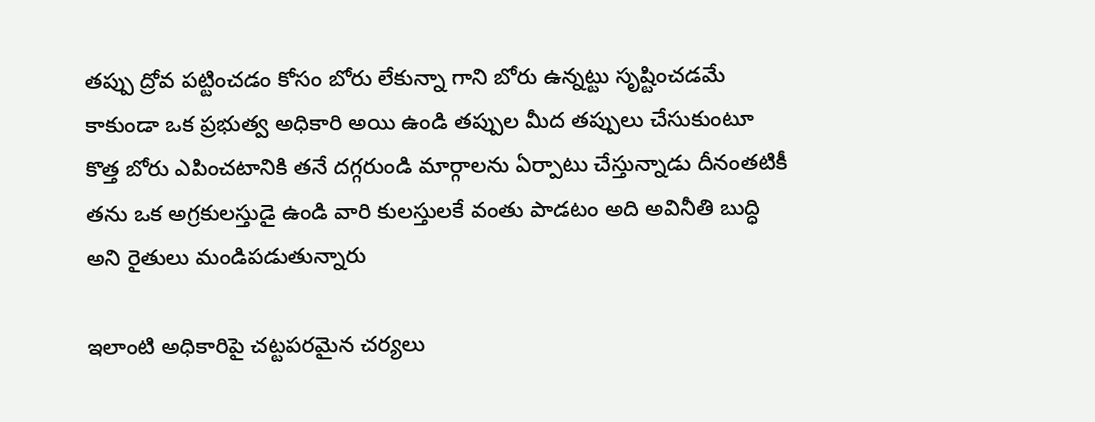తప్పు ద్రోవ పట్టించడం కోసం బోరు లేకున్నా గాని బోరు ఉన్నట్టు సృష్టించడమే కాకుండా ఒక ప్రభుత్వ అధికారి అయి ఉండి తప్పుల మీద తప్పులు చేసుకుంటూ కొత్త బోరు ఎపించటానికి తనే దగ్గరుండి మార్గాలను ఏర్పాటు చేస్తున్నాడు దీనంతటికీ తను ఒక అగ్రకులస్తుడై ఉండి వారి కులస్తులకే వంతు పాడటం అది అవినీతి బుద్ధి అని రైతులు మండిపడుతున్నారు

ఇలాంటి అధికారిపై చట్టపరమైన చర్యలు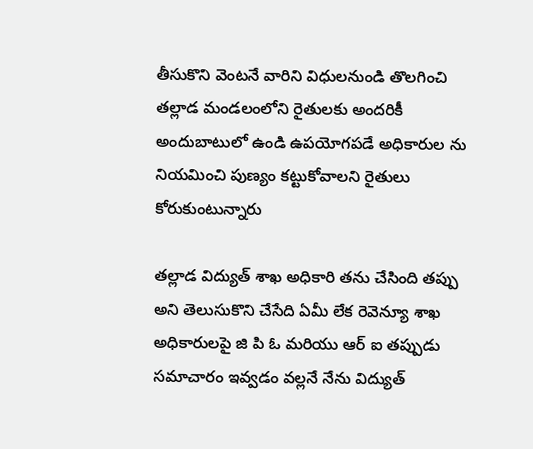తీసుకొని వెంటనే వారిని విధులనుండి తొలగించి తల్లాడ మండలంలోని రైతులకు అందరికీ అందుబాటులో ఉండి ఉపయోగపడే అధికారుల ను నియమించి పుణ్యం కట్టుకోవాలని రైతులు కోరుకుంటున్నారు

తల్లాడ విద్యుత్ శాఖ అధికారి తను చేసింది తప్పు అని తెలుసుకొని చేసేది ఏమీ లేక రెవెన్యూ శాఖ అధికారులపై జి పి ఓ మరియు ఆర్ ఐ తప్పుడు సమాచారం ఇవ్వడం వల్లనే నేను విద్యుత్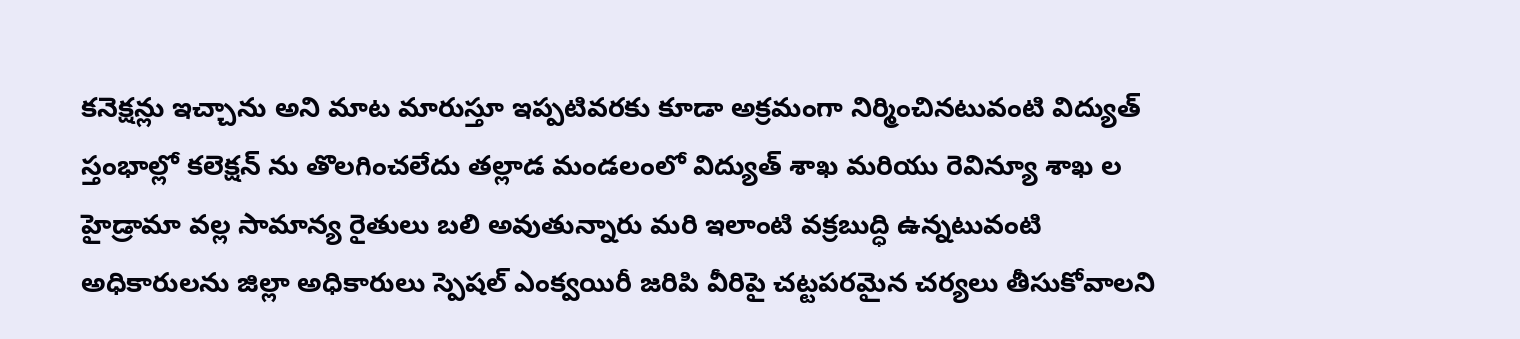కనెక్షన్లు ఇచ్చాను అని మాట మారుస్తూ ఇప్పటివరకు కూడా అక్రమంగా నిర్మించినటువంటి విద్యుత్ స్తంభాల్లో కలెక్షన్ ను తొలగించలేదు తల్లాడ మండలంలో విద్యుత్ శాఖ మరియు రెవిన్యూ శాఖ ల హైడ్రామా వల్ల సామాన్య రైతులు బలి అవుతున్నారు మరి ఇలాంటి వక్రబుద్ధి ఉన్నటువంటి అధికారులను జిల్లా అధికారులు స్పెషల్ ఎంక్వయిరీ జరిపి వీరిపై చట్టపరమైన చర్యలు తీసుకోవాలని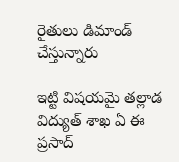రైతులు డిమాండ్ చేస్తున్నారు

ఇట్టి విషయమై తల్లాడ విద్యుత్ శాఖ ఏ ఈ ప్రసాద్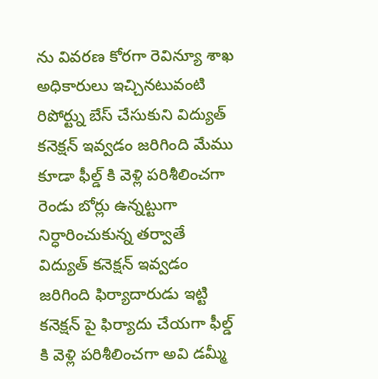ను వివరణ కోరగా రెవిన్యూ శాఖ అధికారులు ఇచ్చినటువంటి రిపోర్ట్ను బేస్ చేసుకుని విద్యుత్ కనెక్షన్ ఇవ్వడం జరిగింది మేము కూడా ఫీల్డ్ కి వెళ్లి పరిశీలించగా రెండు బోర్లు ఉన్నట్టుగా నిర్ధారించుకున్న తర్వాతే విద్యుత్ కనెక్షన్ ఇవ్వడం జరిగింది ఫిర్యాదారుడు ఇట్టి కనెక్షన్ పై ఫిర్యాదు చేయగా ఫీల్డ్ కి వెళ్లి పరిశీలించగా అవి డమ్మీ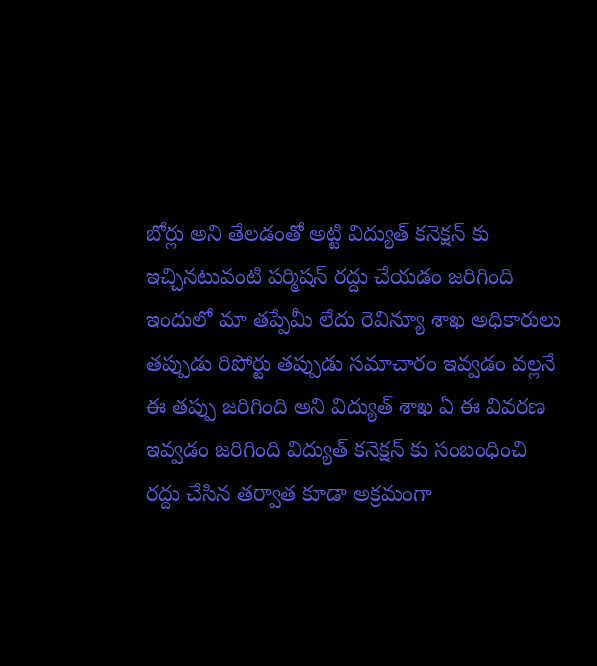బోర్లు అని తేలడంతో అట్టి విద్యుత్ కనెక్షన్ కు ఇచ్చినటువంటి పర్మిషన్ రద్దు చేయడం జరిగింది ఇందులో మా తప్పేమీ లేదు రెవిన్యూ శాఖ అధికారులు తప్పుడు రిపోర్టు తప్పుడు సమాచారం ఇవ్వడం వల్లనే ఈ తప్పు జరిగింది అని విద్యుత్ శాఖ ఏ ఈ వివరణ ఇవ్వడం జరిగింది విద్యుత్ కనెక్షన్ కు సంబంధించి రద్దు చేసిన తర్వాత కూడా అక్రమంగా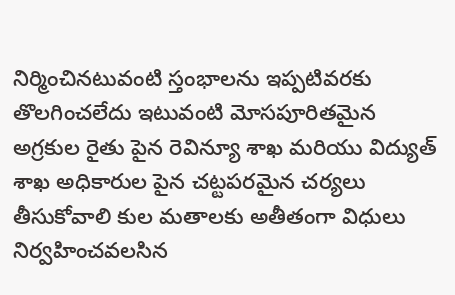నిర్మించినటువంటి స్తంభాలను ఇప్పటివరకు తొలగించలేదు ఇటువంటి మోసపూరితమైన అగ్రకుల రైతు పైన రెవిన్యూ శాఖ మరియు విద్యుత్ శాఖ అధికారుల పైన చట్టపరమైన చర్యలు తీసుకోవాలి కుల మతాలకు అతీతంగా విధులు నిర్వహించవలసిన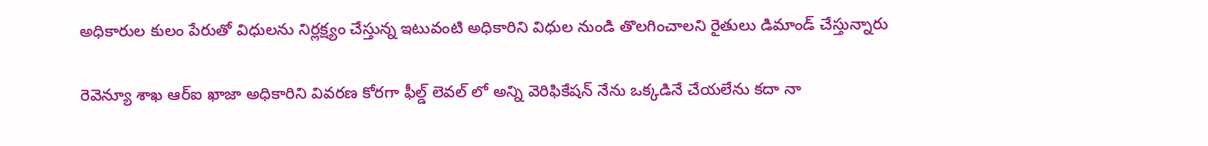అధికారుల కులం పేరుతో విధులను నిర్లక్ష్యం చేస్తున్న ఇటువంటి అధికారిని విధుల నుండి తొలగించాలని రైతులు డిమాండ్ చేస్తున్నారు

రెవెన్యూ శాఖ ఆర్ఐ ఖాజా అధికారిని వివరణ కోరగా ఫీల్డ్ లెవల్ లో అన్ని వెరిఫికేషన్ నేను ఒక్కడినే చేయలేను కదా నా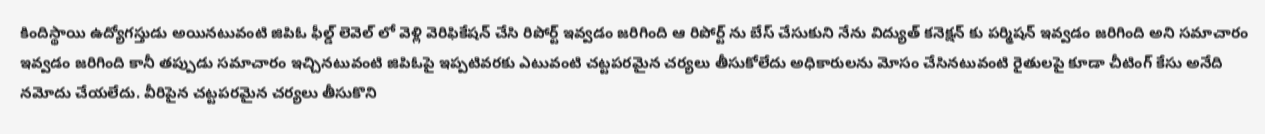కిందిస్థాయి ఉద్యోగస్తుడు అయినటువంటి జిపిఓ ఫీల్డ్ లెవెల్ లో వెళ్లి వెరిఫికేషన్ చేసి రిపోర్ట్ ఇవ్వడం జరిగింది ఆ రిపోర్ట్ ను బేస్ చేసుకుని నేను విద్యుత్ కనెక్షన్ కు పర్మిషన్ ఇవ్వడం జరిగింది అని సమాచారం ఇవ్వడం జరిగింది కానీ తప్పుడు సమాచారం ఇచ్చినటువంటి జిపిఓపై ఇప్పటివరకు ఎటువంటి చట్టపరమైన చర్యలు తీసుకోలేదు అధికారులను మోసం చేసినటువంటి రైతులపై కూడా చీటింగ్ కేసు అనేది నమోదు చేయలేదు. వీరిపైన చట్టపరమైన చర్యలు తీసుకొని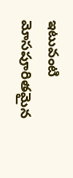ఇటువంటి మోసపూరితమైన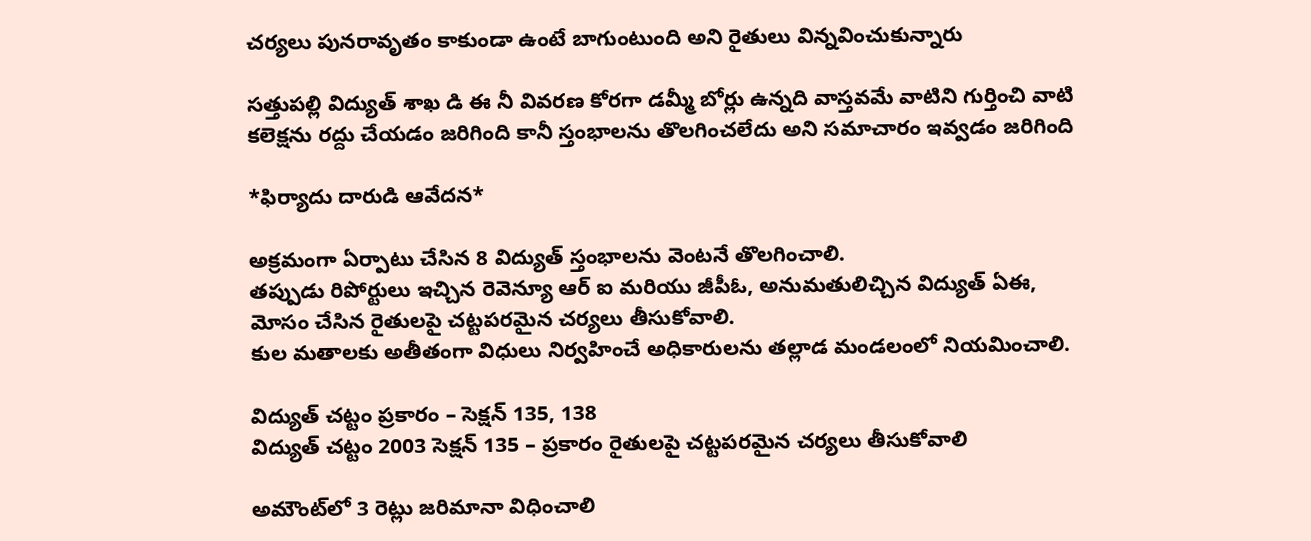చర్యలు పునరావృతం కాకుండా ఉంటే బాగుంటుంది అని రైతులు విన్నవించుకున్నారు

సత్తుపల్లి విద్యుత్ శాఖ డి ఈ నీ వివరణ కోరగా డమ్మీ బోర్లు ఉన్నది వాస్తవమే వాటిని గుర్తించి వాటి కలెక్షను రద్దు చేయడం జరిగింది కానీ స్తంభాలను తొలగించలేదు అని సమాచారం ఇవ్వడం జరిగింది

*ఫిర్యాదు దారుడి ఆవేదన*

అక్రమంగా ఏర్పాటు చేసిన 8 విద్యుత్ స్తంభాలను వెంటనే తొలగించాలి.
తప్పుడు రిపోర్టులు ఇచ్చిన రెవెన్యూ ఆర్ ఐ మరియు జీపీఓ, అనుమతులిచ్చిన విద్యుత్ ఏఈ, మోసం చేసిన రైతులపై చట్టపరమైన చర్యలు తీసుకోవాలి.
కుల మతాలకు అతీతంగా విధులు నిర్వహించే అధికారులను తల్లాడ మండలంలో నియమించాలి.

విద్యుత్ చట్టం ప్రకారం – సెక్షన్ 135, 138
విద్యుత్ చట్టం 2003 సెక్షన్ 135 – ప్రకారం రైతులపై చట్టపరమైన చర్యలు తీసుకోవాలి

అమౌంట్‌లో 3 రెట్లు జరిమానా విధించాలి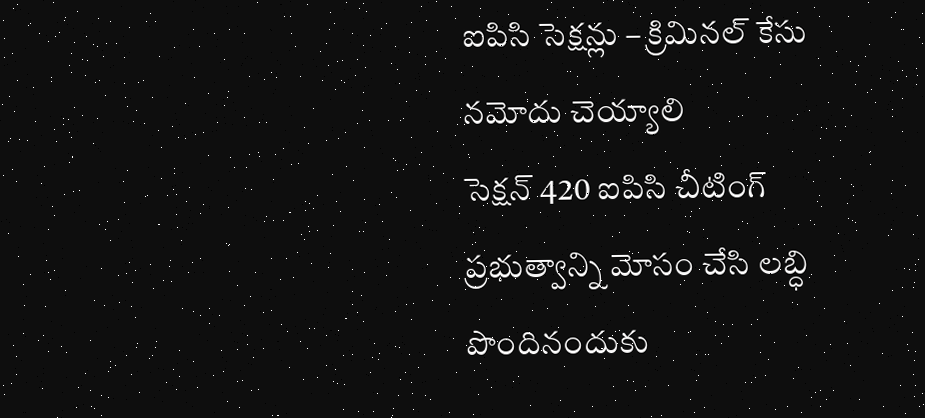ఐపిసి సెక్షన్లు – క్రిమినల్ కేసు నమోదు చెయ్యాలి
సెక్షన్ 420 ఐపిసి చీటింగ్ ప్రభుత్వాన్ని మోసం చేసి లబ్ధి పొందినందుకు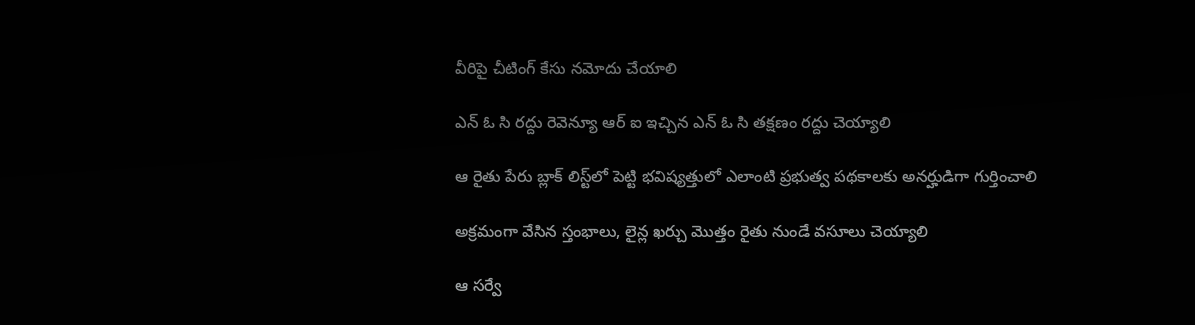వీరిపై చీటింగ్ కేసు నమోదు చేయాలి

ఎన్ ఓ సి రద్దు రెవెన్యూ ఆర్ ఐ ఇచ్చిన ఎన్ ఓ సి తక్షణం రద్దు చెయ్యాలి

ఆ రైతు పేరు బ్లాక్ లిస్ట్‌లో పెట్టి భవిష్యత్తులో ఎలాంటి ప్రభుత్వ పథకాలకు అనర్హుడిగా గుర్తించాలి

అక్రమంగా వేసిన స్తంభాలు, లైన్ల ఖర్చు మొత్తం రైతు నుండే వసూలు చెయ్యాలి

ఆ సర్వే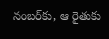నంబర్‌కు, ఆ రైతుకు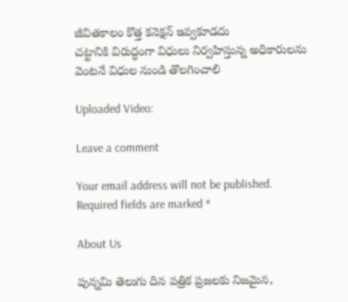జీవితకాలం కొత్త కనెక్షన్ ఇవ్వకూడదు
చట్టానికి విరుద్ధంగా విధులు నిర్వహిస్తున్న అధికారులను వెంటనే విధుల నుండి తొలగించాలి

Uploaded Video:

Leave a comment

Your email address will not be published. Required fields are marked *

About Us

పున్నమి తెలుగు దిన పత్రిక ప్రజలకు నిజమైన,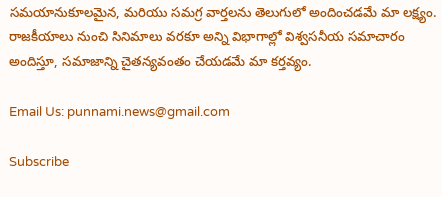సమయానుకూలమైన, మరియు సమగ్ర వార్తలను తెలుగులో అందించడమే మా లక్ష్యం.
రాజకీయాలు నుంచి సినిమాలు వరకూ అన్ని విభాగాల్లో విశ్వసనీయ సమాచారం అందిస్తూ, సమాజాన్ని చైతన్యవంతం చేయడమే మా కర్తవ్యం.

Email Us: punnami.news@gmail.com

Subscribe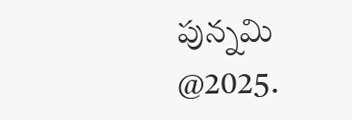పున్నమి  @2025.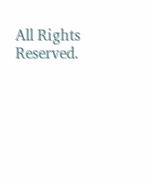All Rights Reserved.